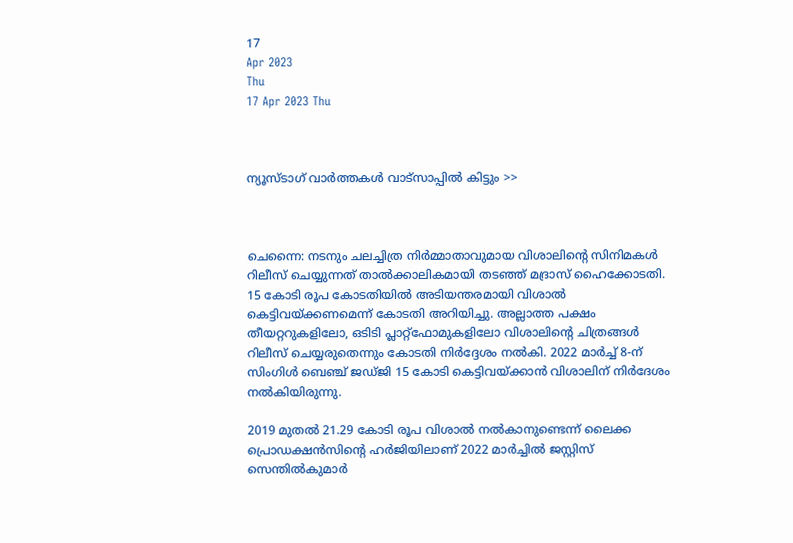17
Apr 2023
Thu
17 Apr 2023 Thu



ന്യൂസ്ടാഗ് വാര്‍ത്തകള്‍ വാട്‌സാപ്പില്‍ കിട്ടും >>



ചെന്നൈ: നടനും ചലച്ചിത്ര നിര്‍മ്മാതാവുമായ വിശാലിന്റെ സിനിമകള്‍ റിലീസ് ചെയ്യുന്നത് താല്‍ക്കാലികമായി തടഞ്ഞ് മദ്രാസ് ഹൈക്കോടതി. 15 കോടി രൂപ കോടതിയില്‍ അടിയന്തരമായി വിശാല്‍ കെട്ടിവയ്ക്കണമെന്ന് കോടതി അറിയിച്ചു. അല്ലാത്ത പക്ഷം തീയറ്ററുകളിലോ, ഒടിടി പ്ലാറ്റ്ഫോമുകളിലോ വിശാലിന്റെ ചിത്രങ്ങള്‍ റിലീസ് ചെയ്യരുതെന്നും കോടതി നിര്‍ദ്ദേശം നല്‍കി. 2022 മാര്‍ച്ച് 8-ന് സിംഗിള്‍ ബെഞ്ച് ജഡ്ജി 15 കോടി കെട്ടിവയ്ക്കാന്‍ വിശാലിന് നിര്‍ദേശം നല്‍കിയിരുന്നു.

2019 മുതല്‍ 21.29 കോടി രൂപ വിശാല്‍ നല്‍കാനുണ്ടെന്ന് ലൈക്ക പ്രൊഡക്ഷന്‍സിന്റെ ഹര്‍ജിയിലാണ് 2022 മാര്‍ച്ചില്‍ ജസ്റ്റിസ് സെന്തില്‍കുമാര്‍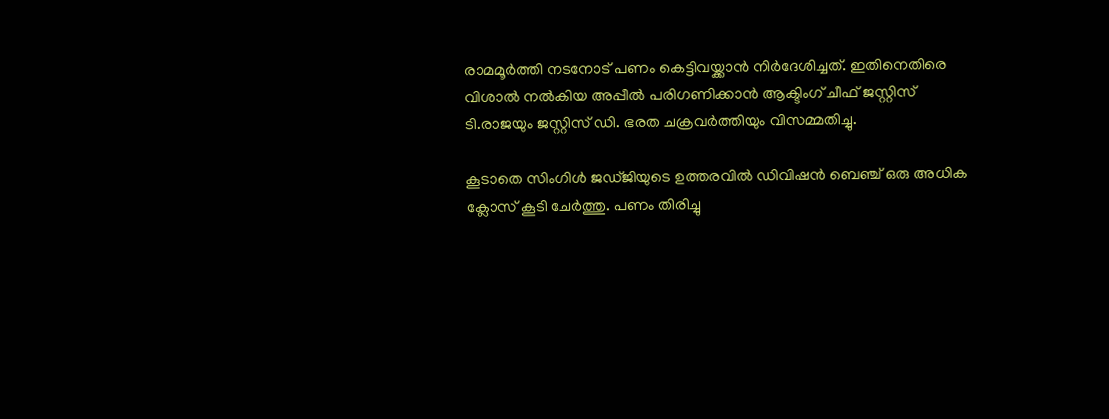രാമമൂര്‍ത്തി നടനോട് പണം കെട്ടിവയ്ക്കാന്‍ നിര്‍ദേശിച്ചത്. ഇതിനെതിരെ വിശാല്‍ നല്‍കിയ അപ്പീല്‍ പരിഗണിക്കാന്‍ ആക്ടിംഗ് ചീഫ് ജസ്റ്റിസ് ടി.രാജയും ജസ്റ്റിസ് ഡി. ഭരത ചക്രവര്‍ത്തിയും വിസമ്മതിച്ചു.

കൂടാതെ സിംഗിള്‍ ജഡ്ജിയുടെ ഉത്തരവില്‍ ഡിവിഷന്‍ ബെഞ്ച് ഒരു അധിക ക്ലോസ് കൂടി ചേര്‍ത്തു. പണം തിരിച്ചു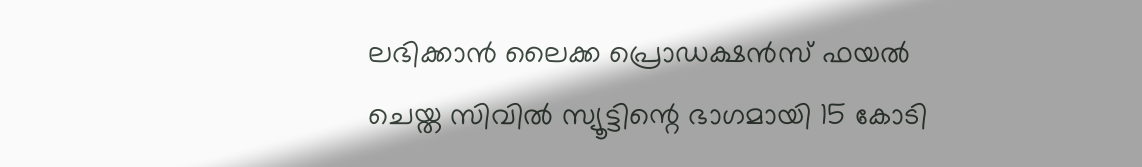ലഭിക്കാന്‍ ലൈക്ക പ്രൊഡക്ഷന്‍സ് ഫയല്‍ ചെയ്ത സിവില്‍ സ്യൂട്ടിന്റെ ഭാഗമായി 15 കോടി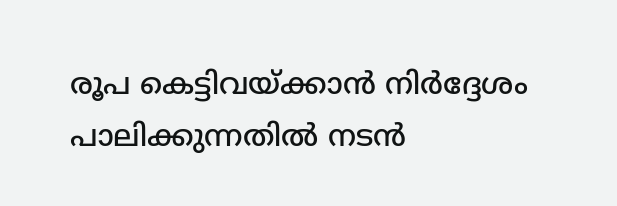രൂപ കെട്ടിവയ്ക്കാന്‍ നിര്‍ദ്ദേശം പാലിക്കുന്നതില്‍ നടന്‍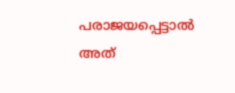പരാജയപ്പെട്ടാല്‍ അത്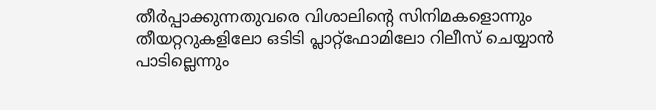തീര്‍പ്പാക്കുന്നതുവരെ വിശാലിന്റെ സിനിമകളൊന്നും തീയറ്ററുകളിലോ ഒടിടി പ്ലാറ്റ്ഫോമിലോ റിലീസ് ചെയ്യാന്‍ പാടില്ലെന്നും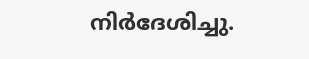നിര്‍ദേശിച്ചു.